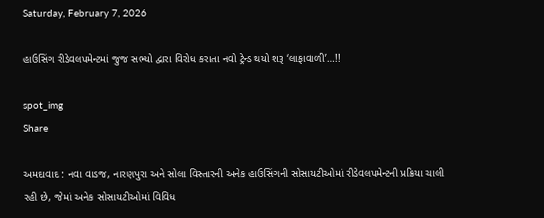Saturday, February 7, 2026

હાઉસિંગ રીડેવલપમેન્ટમાં જુજ સભ્યો દ્વારા વિરોધ કરાતા નવો ટ્રેન્ડ થયો શરૂ ‘લાફાવાળી’…!!

spot_img
Share

અમદાવાદ : નવા વાડજ, નારણપુરા અને સોલા વિસ્તારની અનેક હાઉસિંગની સોસાયટીઓમાં રીડેવલપમેન્ટની પ્રક્રિયા ચાલી રહી છે, જેમાં અનેક સોસાયટીઓમાં વિવિધ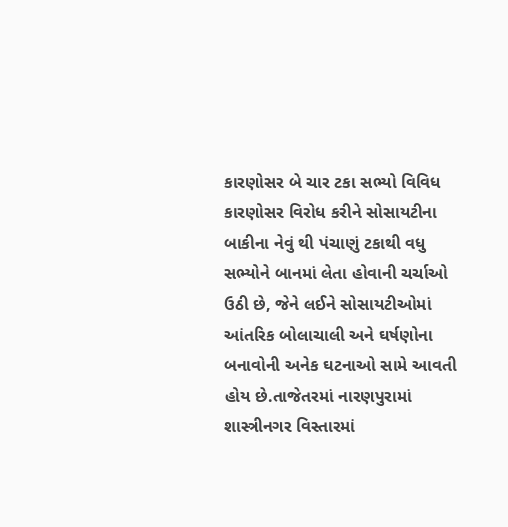કારણોસર બે ચાર ટકા સભ્યો વિવિધ કારણોસર વિરોધ કરીને સોસાયટીના બાકીના નેવું થી પંચાણું ટકાથી વધુ સભ્યોને બાનમાં લેતા હોવાની ચર્ચાઓ ઉઠી છે, જેને લઈને સોસાયટીઓમાં આંતરિક બોલાચાલી અને ઘર્ષણોના બનાવોની અનેક ઘટનાઓ સામે આવતી હોય છે.તાજેતરમાં નારણપુરામાં શાસ્ત્રીનગર વિસ્તારમાં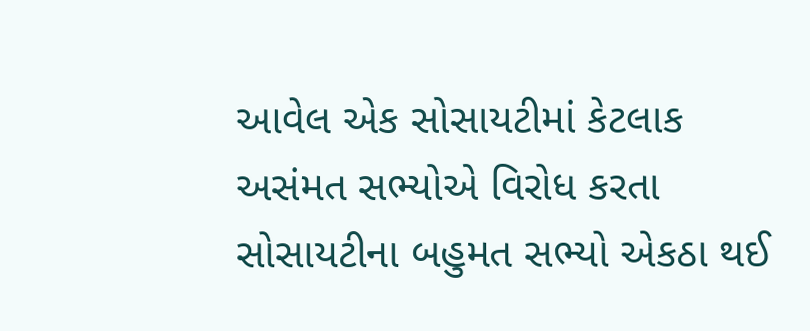આવેલ એક સોસાયટીમાં કેટલાક અસંમત સભ્યોએ વિરોધ કરતા સોસાયટીના બહુમત સભ્યો એકઠા થઈ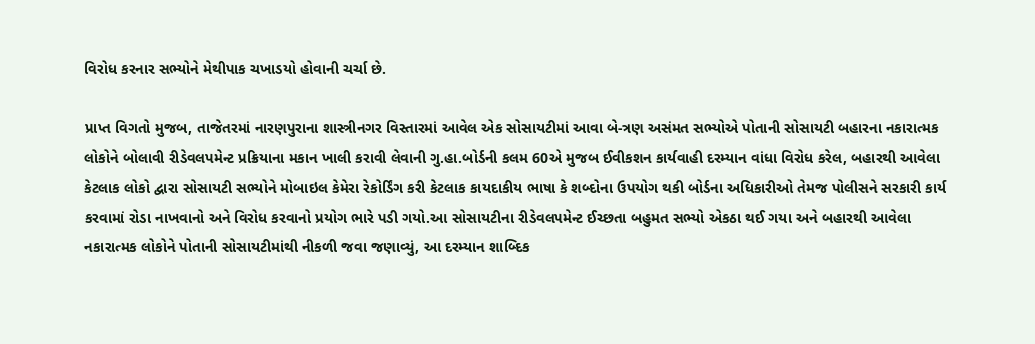વિરોધ કરનાર સભ્યોને મેથીપાક ચખાડયો હોવાની ચર્ચા છે.

પ્રાપ્ત વિગતો મુજબ, તાજેતરમાં નારણપુરાના શાસ્ત્રીનગર વિસ્તારમાં આવેલ એક સોસાયટીમાં આવા બે-ત્રણ અસંમત સભ્યોએ પોતાની સોસાયટી બહારના નકારાત્મક લોકોને બોલાવી રીડેવલપમેન્ટ પ્રક્રિયાના મકાન ખાલી કરાવી લેવાની ગુ.હા.બોર્ડની કલમ 60એ મુજબ ઈવીકશન કાર્યવાહી દરમ્યાન વાંધા વિરોધ કરેલ, બહારથી આવેલા કેટલાક લોકો દ્વારા સોસાયટી સભ્યોને મોબાઇલ કેમેરા રેકોર્ડિંગ કરી કેટલાક કાયદાકીય ભાષા કે શબ્દોના ઉપયોગ થકી બોર્ડના અધિકારીઓ તેમજ પોલીસને સરકારી કાર્ય કરવામાં રોડા નાખવાનો અને વિરોધ કરવાનો પ્રયોગ ભારે પડી ગયો.આ સોસાયટીના રીડેવલપમેન્ટ ઈચ્છતા બહુમત સભ્યો એકઠા થઈ ગયા અને બહારથી આવેલા નકારાત્મક લોકોને પોતાની સોસાયટીમાંથી નીકળી જવા જણાવ્યું, આ દરમ્યાન શાબ્દિક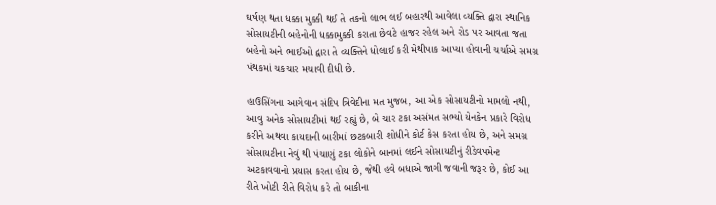ઘર્ષણ થતા ધક્કા મુક્કી થઈ તે તકનો લાભ લઈ બહારથી આવેલા વ્યક્તિ દ્વારા સ્થાનિક સોસાયટીની બહેનોની ધક્કામુક્કી કરાતા છેવટે હાજર રહેલ અને રોડ પર આવતા જતા બહેનો અને ભાઈઓ દ્વારા તે વ્યક્તિને ધોલાઈ કરી મેથીપાક આપ્યા હોવાની ચર્ચાએ સમગ્ર પંથકમાં ચકચાર મચાવી દીધી છે.

હાઉસિંગના આગેવાન સંદિપ ત્રિવેદીના મત મુજબ, આ એક સોસાયટીનો મામલો નથી, આવુ અનેક સોસાયટીમાં થઈ રહ્યું છે, બે ચાર ટકા અસંમત સભ્યો યેનકેન પ્રકારે વિરોધ કરીને અથવા કાયદાની બારીમાં છટકબારી શોધીને કોર્ટ કેસ કરતા હોય છે, અને સમગ્ર સોસાયટીના નેવું થી પંચાણું ટકા લોકોને બાનમાં લઈને સોસાયટીનું રીડેવપમેન્ટ અટકાવવાનો પ્રયાસ કરતા હોય છે, જેથી હવે બધાએ જાગી જવાની જરૂર છે, કોઈ આ રીતે ખોટી રીતે વિરોધ કરે તો બાકીના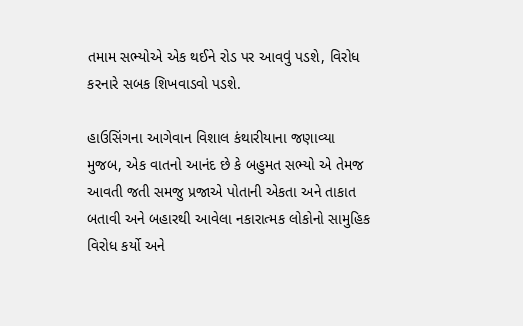તમામ સભ્યોએ એક થઈને રોડ પર આવવું પડશે, વિરોધ કરનારે સબક શિખવાડવો પડશે.

હાઉસિંગના આગેવાન વિશાલ કંથારીયાના જણાવ્યા મુજબ, એક વાતનો આનંદ છે કે બહુમત સભ્યો એ તેમજ આવતી જતી સમજુ પ્રજાએ પોતાની એકતા અને તાકાત બતાવી અને બહારથી આવેલા નકારાત્મક લોકોનો સામુહિક વિરોધ કર્યો અને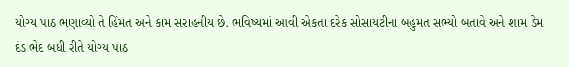યોગ્ય પાઠ ભણાવ્યો તે હિંમત અને કામ સરાહનીય છે. ભવિષ્યમાં આવી એકતા દરેક સોસાયટીના બહુમત સભ્યો બતાવે અને શામ ડેમ દંડ ભેદ બધી રીતે યોગ્ય પાઠ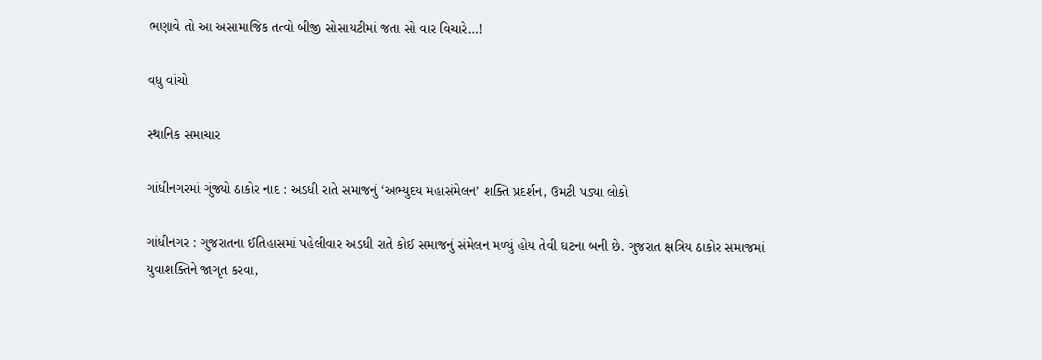ભણાવે તો આ અસામાજિક તત્વો બીજી સોસાયટીમાં જતા સો વાર વિચારે…!

વધુ વાંચો

સ્થાનિક સમાચાર

ગાંધીનગરમાં ગુંજ્યો ઠાકોર નાદ : અડધી રાતે સમાજનું ‘અભ્યુદય મહાસંમેલન’ શક્તિ પ્રદર્શન, ઉમટી પડ્યા લોકો

ગાંધીનગર : ગુજરાતના ઈતિહાસમાં પહેલીવાર અડધી રાતે કોઈ સમાજનું સંમેલન મળ્યું હોય તેવી ઘટના બની છે. ગુજરાત ક્ષત્રિય ઠાકોર સમાજમાં યુવાશક્તિને જાગૃત કરવા,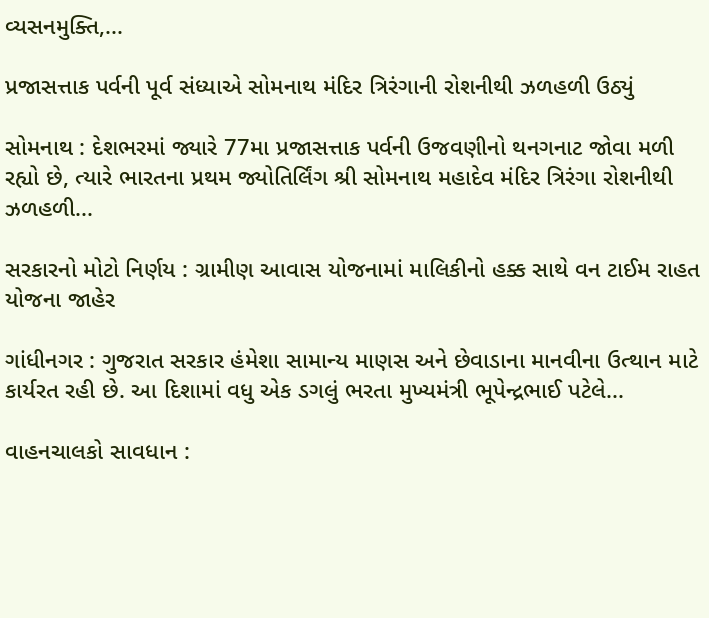વ્યસનમુક્તિ,...

પ્રજાસત્તાક પર્વની પૂર્વ સંધ્યાએ સોમનાથ મંદિર ત્રિરંગાની રોશનીથી ઝળહળી ઉઠ્યું

સોમનાથ : દેશભરમાં જ્યારે 77મા પ્રજાસત્તાક પર્વની ઉજવણીનો થનગનાટ જોવા મળી રહ્યો છે, ત્યારે ભારતના પ્રથમ જ્યોતિર્લિંગ શ્રી સોમનાથ મહાદેવ મંદિર ત્રિરંગા રોશનીથી ઝળહળી...

સરકારનો મોટો નિર્ણય : ગ્રામીણ આવાસ યોજનામાં માલિકીનો હક્ક સાથે વન ટાઈમ રાહત યોજના જાહેર

ગાંધીનગર : ગુજરાત સરકાર હંમેશા સામાન્ય માણસ અને છેવાડાના માનવીના ઉત્થાન માટે કાર્યરત રહી છે. આ દિશામાં વધુ એક ડગલું ભરતા મુખ્યમંત્રી ભૂપેન્દ્રભાઈ પટેલે...

વાહનચાલકો સાવધાન :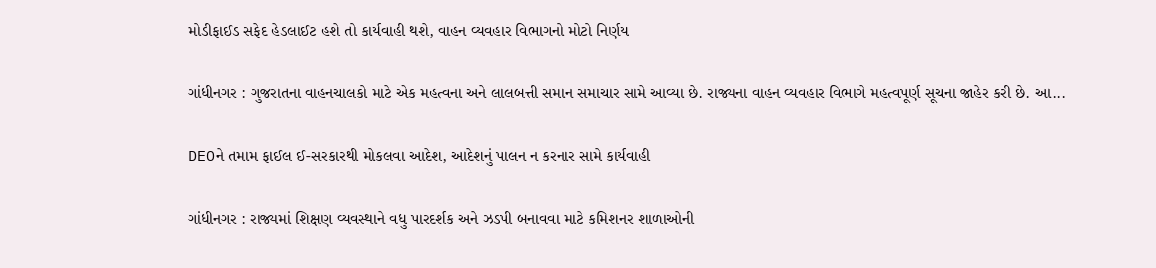મોડીફાઈડ સફેદ હેડલાઈટ હશે તો કાર્યવાહી થશે, વાહન વ્યવહાર વિભાગનો મોટો નિર્ણય

ગાંધીનગર : ગુજરાતના વાહનચાલકો માટે એક મહત્વના અને લાલબત્તી સમાન સમાચાર સામે આવ્યા છે. રાજ્યના વાહન વ્યવહાર વિભાગે મહત્વપૂર્ણ સૂચના જાહેર કરી છે. આ...

DEOને તમામ ફાઈલ ઈ-સરકારથી મોકલવા આદેશ, આદેશનું પાલન ન કરનાર સામે કાર્યવાહી

ગાંધીનગર : રાજ્યમાં શિક્ષણ વ્યવસ્થાને વધુ પારદર્શક અને ઝડપી બનાવવા માટે કમિશનર શાળાઓની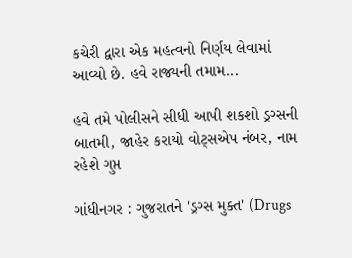કચેરી દ્વારા એક મહત્વનો નિર્ણય લેવામાં આવ્યો છે. હવે રાજ્યની તમામ...

હવે તમે પોલીસને સીધી આપી શકશો ડ્રગ્સની બાતમી, જાહેર કરાયો વોટ્સએપ નંબર, નામ રહેશે ગુપ્ત

ગાંધીનગર : ગુજરાતને 'ડ્રગ્સ મુક્ત' (Drugs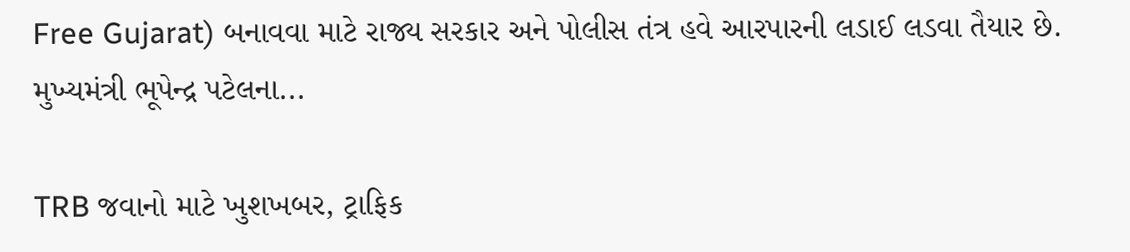Free Gujarat) બનાવવા માટે રાજ્ય સરકાર અને પોલીસ તંત્ર હવે આરપારની લડાઈ લડવા તૈયાર છે. મુખ્યમંત્રી ભૂપેન્દ્ર પટેલના...

TRB જવાનો માટે ખુશખબર, ટ્રાફિક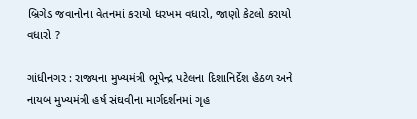બ્રિગેડ જવાનોના વેતનમાં કરાયો ધરખમ વધારો, જાણો કેટલો કરાયો વધારો ?

ગાંધીનગર : રાજ્યના મુખ્યમંત્રી ભૂપેન્દ્ર પટેલના દિશાનિર્દેશ હેઠળ અને નાયબ મુખ્યમંત્રી હર્ષ સંઘવીના માર્ગદર્શનમાં ગૃહ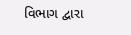વિભાગ દ્વારા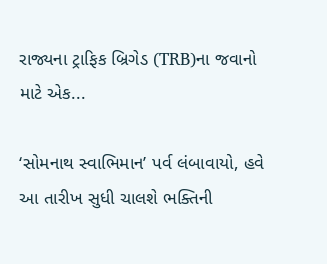રાજ્યના ટ્રાફિક બ્રિગેડ (TRB)ના જવાનો માટે એક...

‘સોમનાથ સ્વાભિમાન’ પર્વ લંબાવાયો, હવે આ તારીખ સુધી ચાલશે ભક્તિની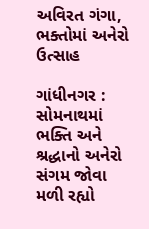અવિરત ગંગા, ભક્તોમાં અનેરો ઉત્સાહ

ગાંધીનગર : સોમનાથમાં ભક્તિ અને શ્રદ્ધાનો અનેરો સંગમ જોવા મળી રહ્યો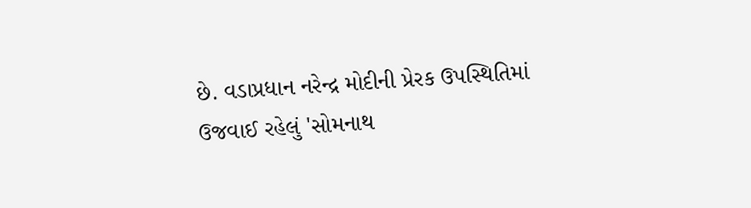છે. વડાપ્રધાન નરેન્દ્ર મોદીની પ્રેરક ઉપસ્થિતિમાં ઉજવાઈ રહેલું 'સોમનાથ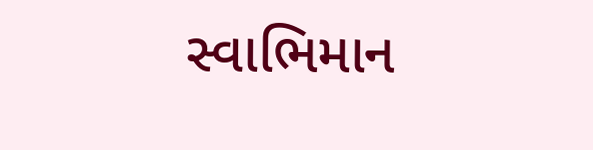સ્વાભિમાન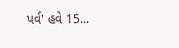પર્વ' હવે 15...